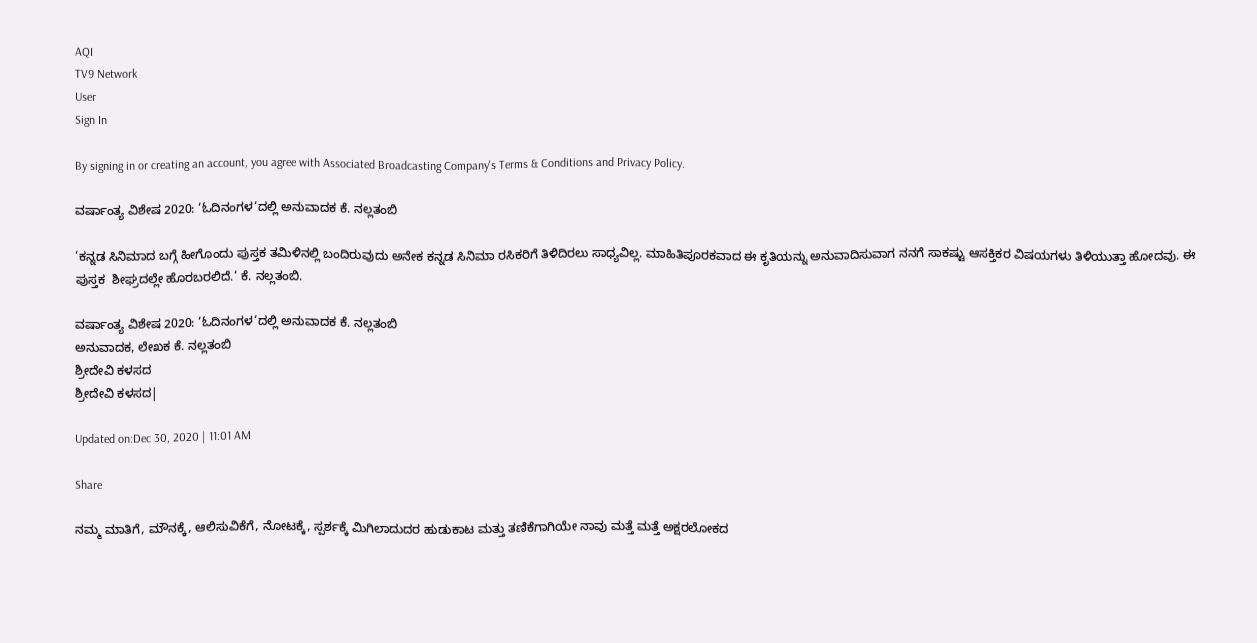AQI
TV9 Network
User
Sign In

By signing in or creating an account, you agree with Associated Broadcasting Company's Terms & Conditions and Privacy Policy.

ವರ್ಷಾಂತ್ಯ ವಿಶೇಷ 2020: ‘ಓದಿನಂಗಳ‘ದಲ್ಲಿ ಅನುವಾದಕ ಕೆ. ನಲ್ಲತಂಬಿ

‘ಕನ್ನಡ ಸಿನಿಮಾದ ಬಗ್ಗೆ ಹೀಗೊಂದು ಪುಸ್ತಕ ತಮಿಳಿನಲ್ಲಿ ಬಂದಿರುವುದು ಅನೇಕ ಕನ್ನಡ ಸಿನಿಮಾ ರಸಿಕರಿಗೆ ತಿಳಿದಿರಲು ಸಾಧ್ಯವಿಲ್ಲ. ಮಾಹಿತಿಪೂರಕವಾದ ಈ ಕೃತಿಯನ್ನು ಅನುವಾದಿಸುವಾಗ ನನಗೆ ಸಾಕಷ್ಟು ಆಸಕ್ತಿಕರ ವಿಷಯಗಳು ತಿಳಿಯುತ್ತಾ ಹೋದವು. ಈ ಪುಸ್ತಕ  ಶೀಘ್ರದಲ್ಲೇ ಹೊರಬರಲಿದೆ.‘ ಕೆ. ನಲ್ಲತಂಬಿ.

ವರ್ಷಾಂತ್ಯ ವಿಶೇಷ 2020: ‘ಓದಿನಂಗಳ‘ದಲ್ಲಿ ಅನುವಾದಕ ಕೆ. ನಲ್ಲತಂಬಿ
ಅನುವಾದಕ, ಲೇಖಕ ಕೆ. ನಲ್ಲತಂಬಿ
ಶ್ರೀದೇವಿ ಕಳಸದ
ಶ್ರೀದೇವಿ ಕಳಸದ|

Updated on:Dec 30, 2020 | 11:01 AM

Share

ನಮ್ಮ ಮಾತಿಗೆ, ಮೌನಕ್ಕೆ, ಆಲಿಸುವಿಕೆಗೆ, ನೋಟಕ್ಕೆ, ಸ್ಪರ್ಶಕ್ಕೆ ಮಿಗಿಲಾದುದರ ಹುಡುಕಾಟ ಮತ್ತು ತಣಿಕೆಗಾಗಿಯೇ ನಾವು ಮತ್ತೆ ಮತ್ತೆ ಅಕ್ಷರಲೋಕದ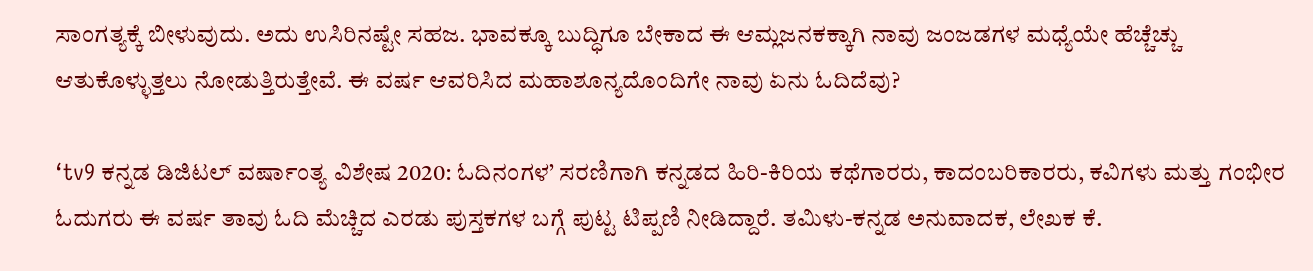ಸಾಂಗತ್ಯಕ್ಕೆ ಬೀಳುವುದು. ಅದು ಉಸಿರಿನಷ್ಟೇ ಸಹಜ. ಭಾವಕ್ಕೂ ಬುದ್ಧಿಗೂ ಬೇಕಾದ ಈ ಆಮ್ಲಜನಕಕ್ಕಾಗಿ ನಾವು ಜಂಜಡಗಳ ಮಧ್ಯೆಯೇ ಹೆಚ್ಚೆಚ್ಚು ಆತುಕೊಳ್ಳುತ್ತಲು ನೋಡುತ್ತಿರುತ್ತೇವೆ. ಈ ವರ್ಷ ಆವರಿಸಿದ ಮಹಾಶೂನ್ಯದೊಂದಿಗೇ ನಾವು ಏನು ಓದಿದೆವು?

‘tv9 ಕನ್ನಡ ಡಿಜಿಟಲ್ ವರ್ಷಾಂತ್ಯ ವಿಶೇಷ 2020: ಓದಿನಂಗಳ’ ಸರಣಿಗಾಗಿ ಕನ್ನಡದ ಹಿರಿ-ಕಿರಿಯ ಕಥೆಗಾರರು, ಕಾದಂಬರಿಕಾರರು, ಕವಿಗಳು ಮತ್ತು ಗಂಭೀರ ಓದುಗರು ಈ ವರ್ಷ ತಾವು ಓದಿ ಮೆಚ್ಚಿದ ಎರಡು ಪುಸ್ತಕಗಳ ಬಗ್ಗೆ ಪುಟ್ಟ ಟಿಪ್ಪಣಿ ನೀಡಿದ್ದಾರೆ. ತಮಿಳು-ಕನ್ನಡ ಅನುವಾದಕ, ಲೇಖಕ ಕೆ.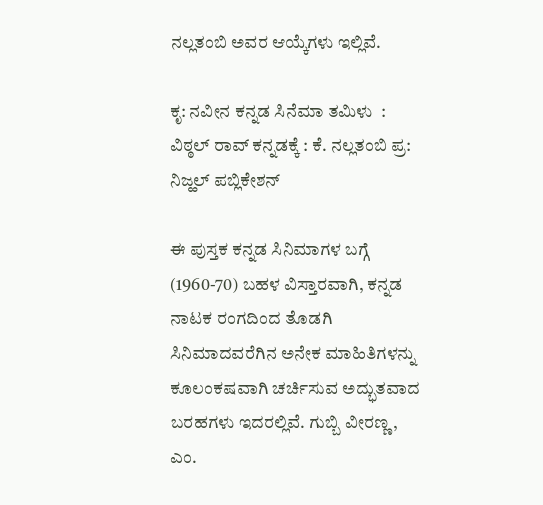ನಲ್ಲತಂಬಿ ಅವರ ಆಯ್ಕೆಗಳು ಇಲ್ಲಿವೆ.

ಕೃ: ನವೀನ ಕನ್ನಡ ಸಿನೆಮಾ ತಮಿಳು  : ವಿಠ್ಠಲ್ ರಾವ್ ಕನ್ನಡಕ್ಕೆ : ಕೆ. ನಲ್ಲತಂಬಿ ಪ್ರ: ನಿಜ್ಹಲ್ ಪಬ್ಲಿಕೇಶನ್

ಈ ಪುಸ್ತಕ ಕನ್ನಡ ಸಿನಿಮಾಗಳ ಬಗ್ಗೆ (1960-70) ಬಹಳ ವಿಸ್ತಾರವಾಗಿ, ಕನ್ನಡ ನಾಟಕ ರಂಗದಿಂದ ತೊಡಗಿ ಸಿನಿಮಾದವರೆಗಿನ ಅನೇಕ ಮಾಹಿತಿಗಳನ್ನು ಕೂಲಂಕಷವಾಗಿ ಚರ್ಚಿಸುವ ಅದ್ಭುತವಾದ ಬರಹಗಳು ಇದರಲ್ಲಿವೆ. ಗುಬ್ಬಿ ವೀರಣ್ಣ, ಎಂ.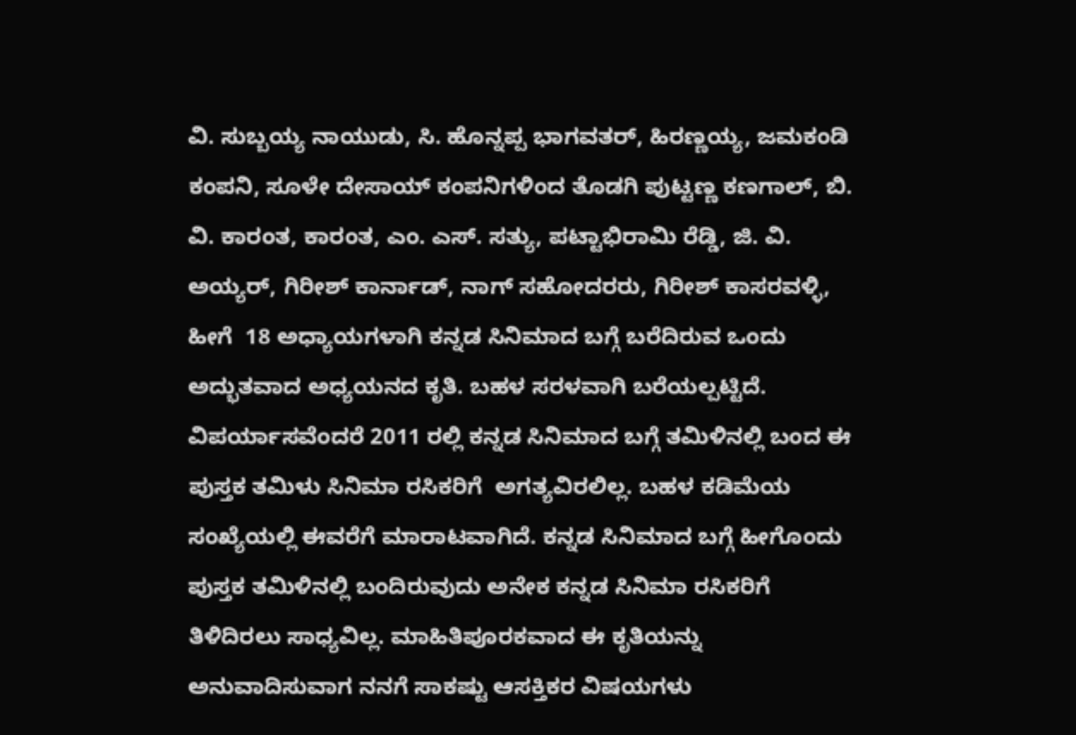ವಿ. ಸುಬ್ಬಯ್ಯ ನಾಯುಡು, ಸಿ. ಹೊನ್ನಪ್ಪ ಭಾಗವತರ್, ಹಿರಣ್ಣಯ್ಯ, ಜಮಕಂಡಿ ಕಂಪನಿ, ಸೂಳೇ ದೇಸಾಯ್ ಕಂಪನಿಗಳಿಂದ ತೊಡಗಿ ಪುಟ್ಟಣ್ಣ ಕಣಗಾಲ್, ಬಿ. ವಿ. ಕಾರಂತ, ಕಾರಂತ, ಎಂ. ಎಸ್. ಸತ್ಯು, ಪಟ್ಟಾಭಿರಾಮಿ ರೆಡ್ಡಿ, ಜಿ. ವಿ. ಅಯ್ಯರ್, ಗಿರೀಶ್ ಕಾರ್ನಾಡ್, ನಾಗ್ ಸಹೋದರರು, ಗಿರೀಶ್ ಕಾಸರವಳ್ಳಿ, ಹೀಗೆ  18 ಅಧ್ಯಾಯಗಳಾಗಿ ಕನ್ನಡ ಸಿನಿಮಾದ ಬಗ್ಗೆ ಬರೆದಿರುವ ಒಂದು ಅದ್ಭುತವಾದ ಅಧ್ಯಯನದ ಕೃತಿ. ಬಹಳ ಸರಳವಾಗಿ ಬರೆಯಲ್ಪಟ್ಟಿದೆ. ವಿಪರ್ಯಾಸವೆಂದರೆ 2011 ರಲ್ಲಿ ಕನ್ನಡ ಸಿನಿಮಾದ ಬಗ್ಗೆ ತಮಿಳಿನಲ್ಲಿ ಬಂದ ಈ  ಪುಸ್ತಕ ತಮಿಳು ಸಿನಿಮಾ ರಸಿಕರಿಗೆ  ಅಗತ್ಯವಿರಲಿಲ್ಲ. ಬಹಳ ಕಡಿಮೆಯ ಸಂಖ್ಯೆಯಲ್ಲಿ ಈವರೆಗೆ ಮಾರಾಟವಾಗಿದೆ. ಕನ್ನಡ ಸಿನಿಮಾದ ಬಗ್ಗೆ ಹೀಗೊಂದು ಪುಸ್ತಕ ತಮಿಳಿನಲ್ಲಿ ಬಂದಿರುವುದು ಅನೇಕ ಕನ್ನಡ ಸಿನಿಮಾ ರಸಿಕರಿಗೆ ತಿಳಿದಿರಲು ಸಾಧ್ಯವಿಲ್ಲ. ಮಾಹಿತಿಪೂರಕವಾದ ಈ ಕೃತಿಯನ್ನು ಅನುವಾದಿಸುವಾಗ ನನಗೆ ಸಾಕಷ್ಟು ಆಸಕ್ತಿಕರ ವಿಷಯಗಳು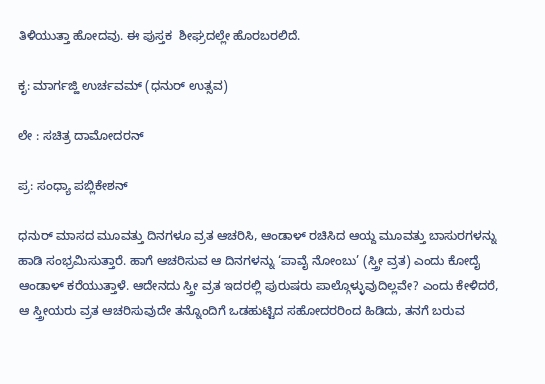ತಿಳಿಯುತ್ತಾ ಹೋದವು. ಈ ಪುಸ್ತಕ  ಶೀಘ್ರದಲ್ಲೇ ಹೊರಬರಲಿದೆ.

ಕೃ: ಮಾರ್ಗಜ್ಹಿ ಉರ್ಚವಮ್ (ಧನುರ್ ಉತ್ಸವ)

ಲೇ : ಸಚಿತ್ರ ದಾಮೋದರನ್

ಪ್ರ: ಸಂಧ್ಯಾ ಪಬ್ಲಿಕೇಶನ್

ಧನುರ್ ಮಾಸದ ಮೂವತ್ತು ದಿನಗಳೂ ವ್ರತ ಆಚರಿಸಿ, ಆಂಡಾಳ್ ರಚಿಸಿದ ಆಯ್ದ ಮೂವತ್ತು ಬಾಸುರಗಳನ್ನು  ಹಾಡಿ ಸಂಭ್ರಮಿಸುತ್ತಾರೆ. ಹಾಗೆ ಆಚರಿಸುವ ಆ ದಿನಗಳನ್ನು ‘ಪಾವೈ ನೋಂಬು’ (ಸ್ತ್ರೀ ವ್ರತ) ಎಂದು ಕೋದೈ ಆಂಡಾಳ್ ಕರೆಯುತ್ತಾಳೆ. ಆದೇನದು ಸ್ತ್ರೀ ವ್ರತ ಇದರಲ್ಲಿ ಪುರುಷರು ಪಾಲ್ಗೊಳ್ಳುವುದಿಲ್ಲವೇ? ಎಂದು ಕೇಳಿದರೆ, ಆ ಸ್ತ್ರೀಯರು ವ್ರತ ಆಚರಿಸುವುದೇ ತನ್ನೊಂದಿಗೆ ಒಡಹುಟ್ಟಿದ ಸಹೋದರರಿಂದ ಹಿಡಿದು, ತನಗೆ ಬರುವ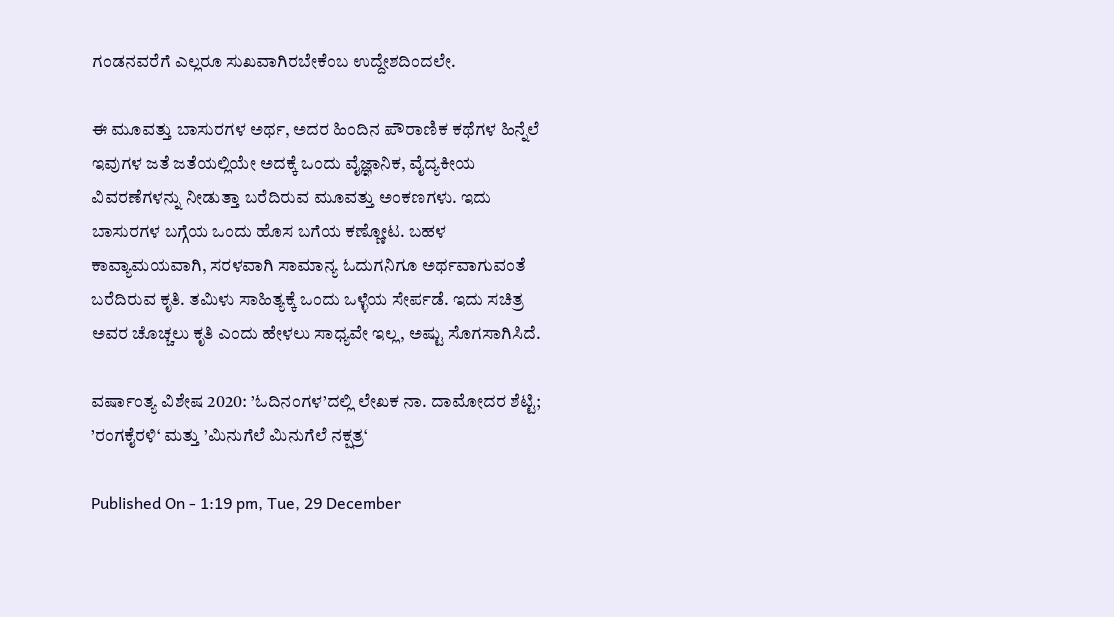ಗಂಡನವರೆಗೆ ಎಲ್ಲರೂ ಸುಖವಾಗಿರಬೇಕೆಂಬ ಉದ್ದೇಶದಿಂದಲೇ.

ಈ ಮೂವತ್ತು ಬಾಸುರಗಳ ಅರ್ಥ, ಅದರ ಹಿಂದಿನ ಪೌರಾಣಿಕ ಕಥೆಗಳ ಹಿನ್ನೆಲೆ ಇವುಗಳ ಜತೆ ಜತೆಯಲ್ಲಿಯೇ ಅದಕ್ಕೆ ಒಂದು ವೈಜ್ಞಾನಿಕ, ವೈದ್ಯಕೀಯ ವಿವರಣೆಗಳನ್ನು ನೀಡುತ್ತಾ ಬರೆದಿರುವ ಮೂವತ್ತು ಅಂಕಣಗಳು. ಇದು ಬಾಸುರಗಳ ಬಗ್ಗೆಯ ಒಂದು ಹೊಸ ಬಗೆಯ ಕಣ್ಣೋಟ. ಬಹಳ ಕಾವ್ಯಾಮಯವಾಗಿ, ಸರಳವಾಗಿ ಸಾಮಾನ್ಯ ಓದುಗನಿಗೂ ಅರ್ಥವಾಗುವಂತೆ ಬರೆದಿರುವ ಕೃತಿ. ತಮಿಳು ಸಾಹಿತ್ಯಕ್ಕೆ ಒಂದು ಒಳ್ಳೆಯ ಸೇರ್ಪಡೆ. ಇದು ಸಚಿತ್ರ ಅವರ ಚೊಚ್ಚಲು ಕೃತಿ ಎಂದು ಹೇಳಲು ಸಾಧ್ಯವೇ ಇಲ್ಲ, ಅಷ್ಟು ಸೊಗಸಾಗಿಸಿದೆ.

ವರ್ಷಾಂತ್ಯ ವಿಶೇಷ 2020: ’ಓದಿನಂಗಳ’ದಲ್ಲಿ ಲೇಖಕ ನಾ. ದಾಮೋದರ ಶೆಟ್ಟಿ; ’ರಂಗಕೈರಳಿ‘ ಮತ್ತು ’ಮಿನುಗೆಲೆ ಮಿನುಗೆಲೆ ನಕ್ಷತ್ರ‘

Published On - 1:19 pm, Tue, 29 December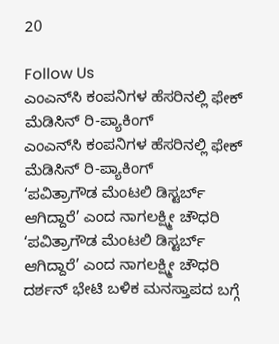20

Follow Us
ಎಂಎನ್‌ಸಿ ಕಂಪನಿಗಳ ಹೆಸರಿನಲ್ಲಿ ಫೇಕ್ ಮೆಡಿಸಿನ್ ರಿ-ಪ್ಯಾಕಿಂಗ್
ಎಂಎನ್‌ಸಿ ಕಂಪನಿಗಳ ಹೆಸರಿನಲ್ಲಿ ಫೇಕ್ ಮೆಡಿಸಿನ್ ರಿ-ಪ್ಯಾಕಿಂಗ್
‘ಪವಿತ್ರಾಗೌಡ ಮೆಂಟಲಿ ಡಿಸ್ಟರ್ಬ್ ಆಗಿದ್ದಾರೆ’ ಎಂದ ನಾಗಲಕ್ಷ್ಮೀ ಚೌಧರಿ
‘ಪವಿತ್ರಾಗೌಡ ಮೆಂಟಲಿ ಡಿಸ್ಟರ್ಬ್ ಆಗಿದ್ದಾರೆ’ ಎಂದ ನಾಗಲಕ್ಷ್ಮೀ ಚೌಧರಿ
ದರ್ಶನ್ ಭೇಟಿ ಬಳಿಕ ಮನಸ್ತಾಪದ ಬಗ್ಗೆ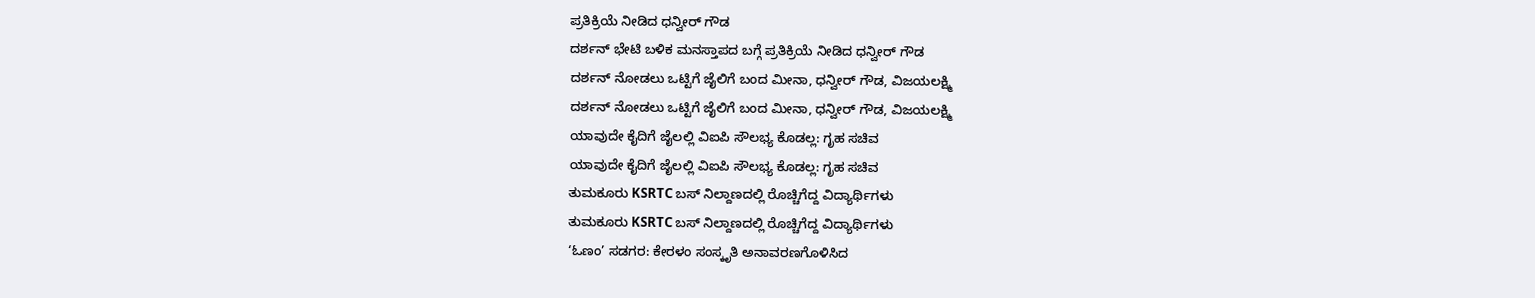ಪ್ರತಿಕ್ರಿಯೆ ನೀಡಿದ ಧನ್ವೀರ್ ಗೌಡ
ದರ್ಶನ್ ಭೇಟಿ ಬಳಿಕ ಮನಸ್ತಾಪದ ಬಗ್ಗೆ ಪ್ರತಿಕ್ರಿಯೆ ನೀಡಿದ ಧನ್ವೀರ್ ಗೌಡ
ದರ್ಶನ್ ನೋಡಲು ಒಟ್ಟಿಗೆ ಜೈಲಿಗೆ ಬಂದ ಮೀನಾ, ಧನ್ವೀರ್ ಗೌಡ, ವಿಜಯಲಕ್ಷ್ಮಿ
ದರ್ಶನ್ ನೋಡಲು ಒಟ್ಟಿಗೆ ಜೈಲಿಗೆ ಬಂದ ಮೀನಾ, ಧನ್ವೀರ್ ಗೌಡ, ವಿಜಯಲಕ್ಷ್ಮಿ
ಯಾವುದೇ ಕೈದಿಗೆ ಜೈಲಲ್ಲಿ ವಿಐಪಿ ಸೌಲಭ್ಯ ಕೊಡಲ್ಲ: ಗೃಹ ಸಚಿವ
ಯಾವುದೇ ಕೈದಿಗೆ ಜೈಲಲ್ಲಿ ವಿಐಪಿ ಸೌಲಭ್ಯ ಕೊಡಲ್ಲ: ಗೃಹ ಸಚಿವ
ತುಮಕೂರು KSRTC ಬಸ್ ನಿಲ್ದಾಣದಲ್ಲಿ ರೊಚ್ಚಿಗೆದ್ದ ವಿದ್ಯಾರ್ಥಿಗಳು
ತುಮಕೂರು KSRTC ಬಸ್ ನಿಲ್ದಾಣದಲ್ಲಿ ರೊಚ್ಚಿಗೆದ್ದ ವಿದ್ಯಾರ್ಥಿಗಳು
‘ಓಣಂ’ ಸಡಗರ: ಕೇರಳಂ ಸಂಸ್ಕೃತಿ ಅನಾವರಣಗೊಳಿಸಿದ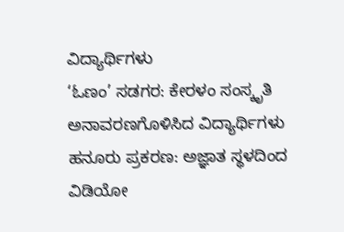ವಿದ್ಯಾರ್ಥಿಗಳು
‘ಓಣಂ’ ಸಡಗರ: ಕೇರಳಂ ಸಂಸ್ಕೃತಿ ಅನಾವರಣಗೊಳಿಸಿದ ವಿದ್ಯಾರ್ಥಿಗಳು
ಹನೂರು ಪ್ರಕರಣ: ಅಜ್ಞಾತ ಸ್ಥಳದಿಂದ ವಿಡಿಯೋ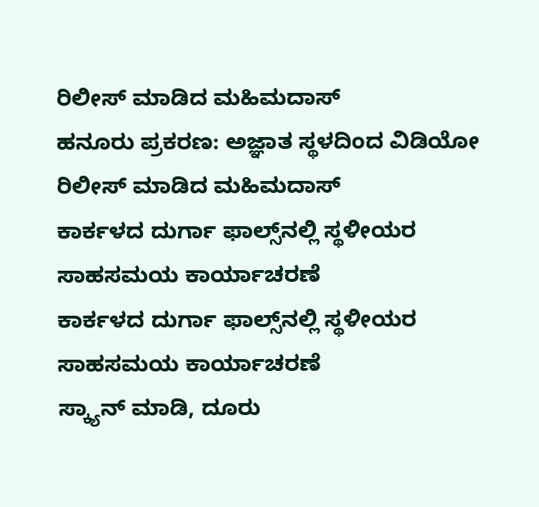ರಿಲೀಸ್ ಮಾಡಿದ ಮಹಿಮದಾಸ್
ಹನೂರು ಪ್ರಕರಣ: ಅಜ್ಞಾತ ಸ್ಥಳದಿಂದ ವಿಡಿಯೋ ರಿಲೀಸ್ ಮಾಡಿದ ಮಹಿಮದಾಸ್
ಕಾರ್ಕಳದ ದುರ್ಗಾ ಫಾಲ್ಸ್‌ನಲ್ಲಿ ಸ್ಥಳೀಯರ ಸಾಹಸಮಯ ಕಾರ್ಯಾಚರಣೆ
ಕಾರ್ಕಳದ ದುರ್ಗಾ ಫಾಲ್ಸ್‌ನಲ್ಲಿ ಸ್ಥಳೀಯರ ಸಾಹಸಮಯ ಕಾರ್ಯಾಚರಣೆ
ಸ್ಕ್ಯಾನ್ ಮಾಡಿ, ದೂರು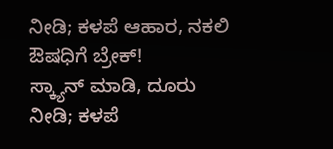ನೀಡಿ; ಕಳಪೆ ಆಹಾರ, ನಕಲಿ ಔಷಧಿಗೆ ಬ್ರೇಕ್!
ಸ್ಕ್ಯಾನ್ ಮಾಡಿ, ದೂರು ನೀಡಿ; ಕಳಪೆ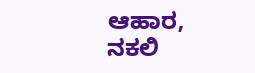ಆಹಾರ, ನಕಲಿ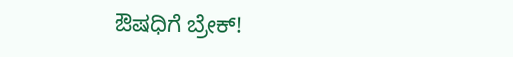ಔಷಧಿಗೆ ಬ್ರೇಕ್!